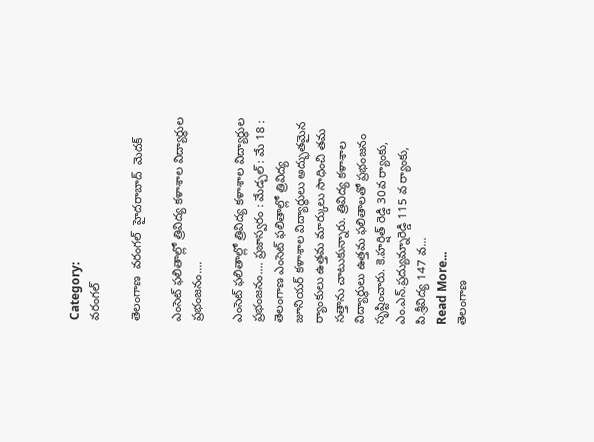Category:
వరంగల్

తెలంగాణ  వరంగల్  హైదరాబాద్  మెదక్

ఎంసెట్ ఫలితాల్లో త్రివిద్య కళాశాల విద్యార్థుల ప్రభంజనం....

ఎంసెట్ ఫలితాల్లో త్రివిద్య కళాశాల విద్యార్థుల ప్రభంజనం.... ప్రజాస్వరం : మేడ్చల్ : మే 18 :    తెలంగాణ ఎంసెట్ ఫలితాల్లో త్రివిద్య జూనియర్ కళాశాల విద్యార్థులు అద్భుతమైన ర్యాంకులు ఉత్తమ మార్కులు సాధించి తమ సత్తాను చాటుకున్నారు. త్రివిద్య కళాశాల విద్యార్థులు ఉత్తమ ఫలితాలతో ప్రభంజనం సృష్టించారు. కె.హర్షిత్ రెడ్డి 30వ ర్యాంకు, ఎం.ఎన్.ప్రద్యుమ్నారెడ్డి 115 వ ర్యాంకు, పి.శ్రీవిద్య 147 వ...
Read More...
తెలంగాణ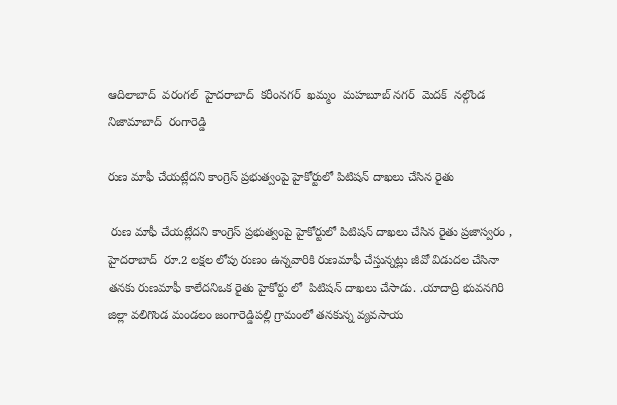ఆదిలాబాద్  వరంగల్  హైదరాబాద్  కరీంనగర్  ఖమ్మం  మహబూబ్ నగర్  మెదక్  నల్గొండ  నిజామాబాద్  రంగారెడ్డి

రుణ మాఫీ చేయట్లేదని కాంగ్రెస్ ప్రభుత్వంపై హైకోర్టులో పిటిషన్ దాఖలు చేసిన రైతు

 రుణ మాఫీ చేయట్లేదని కాంగ్రెస్ ప్రభుత్వంపై హైకోర్టులో పిటిషన్ దాఖలు చేసిన రైతు ప్రజాస్వరం , హైదరాబాద్  రూ.2 లక్షల లోపు రుణం ఉన్నవారికి రుణమాఫీ చేస్తున్నట్లు జీవో విడుదల చేసినా తనకు రుణమాఫీ కాలేదనిఒక రైతు హైకోర్టు లో  పిటిషన్ దాఖలు చేసాడు. .యాదాద్రి భువనగిరి జిల్లా వలిగొండ మండలం జంగారెడ్డిపల్లి గ్రామంలో తనకున్న వ్యవసాయ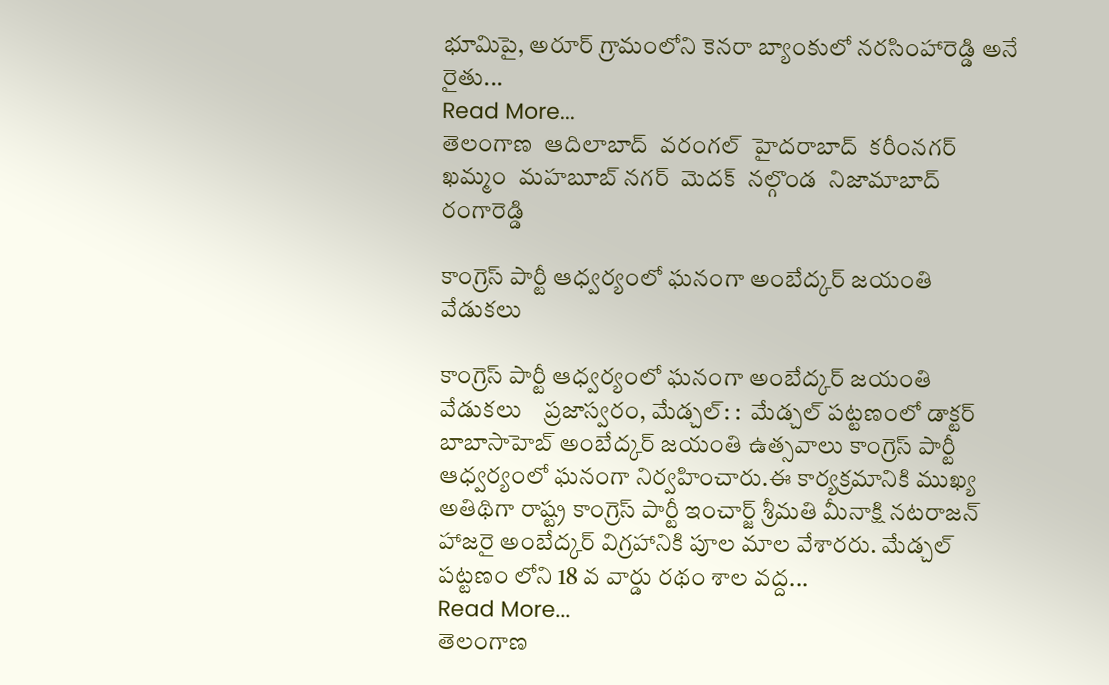భూమిపై, అరూర్ గ్రామంలోని కెనరా బ్యాంకులో నరసింహారెడ్డి అనే రైతు...
Read More...
తెలంగాణ  ఆదిలాబాద్  వరంగల్  హైదరాబాద్  కరీంనగర్  ఖమ్మం  మహబూబ్ నగర్  మెదక్  నల్గొండ  నిజామాబాద్  రంగారెడ్డి

కాంగ్రెస్ పార్టీ ఆధ్వర్యంలో ఘనంగా అంబేద్కర్ జయంతి వేడుకలు

కాంగ్రెస్ పార్టీ ఆధ్వర్యంలో ఘనంగా అంబేద్కర్ జయంతి వేడుకలు    ప్రజాస్వరం, మేడ్చల్: :  మేడ్చల్ పట్టణంలో డాక్టర్ బాబాసాహెబ్ అంబేద్కర్ జయంతి ఉత్సవాలు కాంగ్రెస్ పార్టీ ఆధ్వర్యంలో ఘనంగా నిర్వహించారు.ఈ కార్యక్రమానికి ముఖ్య అతిథిగా రాష్ట్ర కాంగ్రెస్ పార్టీ ఇంచార్జ్ శ్రీమతి మీనాక్షి నటరాజన్ హాజరై అంబేద్కర్ విగ్రహానికి పూల మాల వేశారరు. మేడ్చల్  పట్టణం లోని 18 వ వార్డు రథం శాల వద్ద...
Read More...
తెలంగాణ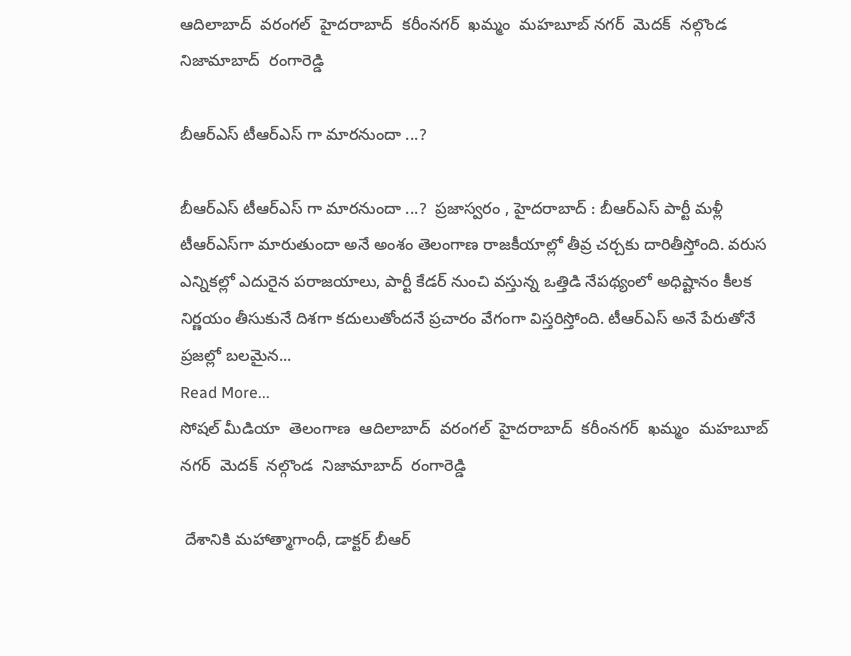ఆదిలాబాద్  వరంగల్  హైదరాబాద్  కరీంనగర్  ఖమ్మం  మహబూబ్ నగర్  మెదక్  నల్గొండ  నిజామాబాద్  రంగారెడ్డి

బీఆర్ఎస్ టీఆర్ఎస్ గా మారనుందా ...?

బీఆర్ఎస్ టీఆర్ఎస్ గా మారనుందా ...?  ప్రజాస్వరం , హైదరాబాద్ : బీఆర్ఎస్ పార్టీ మళ్లీ టీఆర్ఎస్‌గా మారుతుందా అనే అంశం తెలంగాణ రాజకీయాల్లో తీవ్ర చర్చకు దారితీస్తోంది. వరుస ఎన్నికల్లో ఎదురైన పరాజయాలు, పార్టీ కేడర్ నుంచి వస్తున్న ఒత్తిడి నేపథ్యంలో అధిష్టానం కీలక నిర్ణయం తీసుకునే దిశగా కదులుతోందనే ప్రచారం వేగంగా విస్తరిస్తోంది. టీఆర్ఎస్ అనే పేరుతోనే ప్రజల్లో బలమైన...
Read More...
సోషల్ మీడియా  తెలంగాణ  ఆదిలాబాద్  వరంగల్  హైదరాబాద్  కరీంనగర్  ఖమ్మం  మహబూబ్ నగర్  మెదక్  నల్గొండ  నిజామాబాద్  రంగారెడ్డి

 దేశానికి మహాత్మాగాంధీ, డాక్టర్ బీఆర్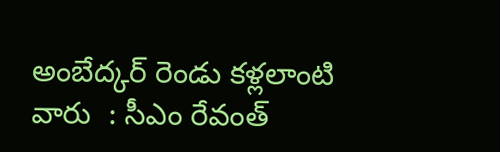అంబేద్కర్ రెండు కళ్లలాంటి వారు  : సీఎం రేవంత్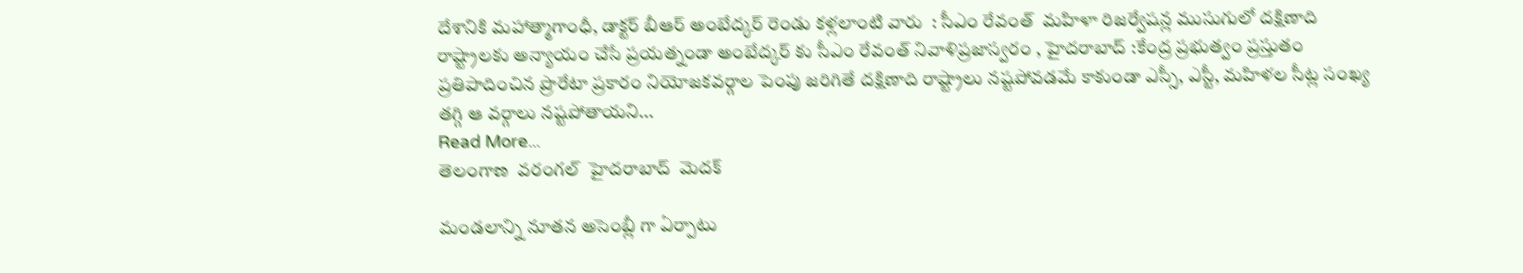దేశానికి మహాత్మాగాంధీ, డాక్టర్ బీఆర్ అంబేద్కర్ రెండు కళ్లలాంటి వారు  : సీఎం రేవంత్  మహిళా రిజర్వేషన్ల ముసుగులో దక్షిణాది రాష్ట్రాలకు అన్యాయం చేసే ప్రయత్నండా అంబేద్కర్ కు సీఎం రేవంత్ నివాళిప్రజాస్వరం , హైదరాబాద్ :కేంద్ర ప్రభుత్వం ప్రస్తుతం ప్రతిపాదించిన ప్రొరేటా ప్రకారం నియోజకవర్గాల పెంపు జరిగితే దక్షిణాది రాష్ట్రాలు నష్టపోవడమే కాకుండా ఎస్సీ, ఎస్టీ, మహిళల సీట్ల సంఖ్య తగ్గి ఆ వర్గాలు నష్టపోతాయని...
Read More...
తెలంగాణ  వరంగల్  హైదరాబాద్  మెదక్

మండలాన్ని నూతన అసెంబ్లీ గా ఏర్పాటు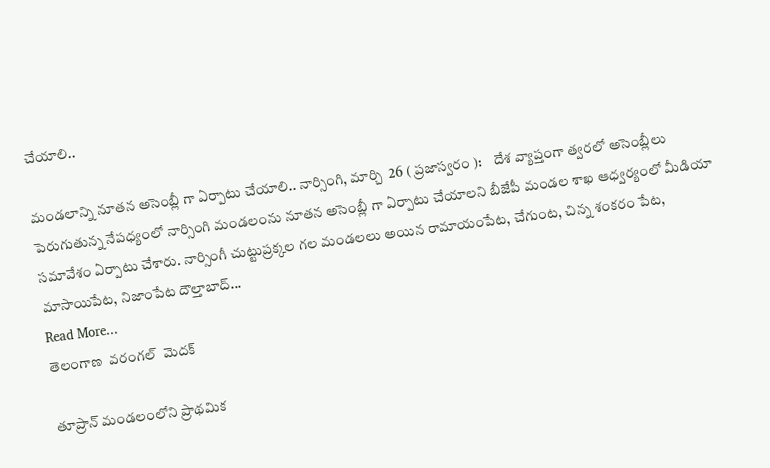చేయాలి..

మండలాన్ని నూతన అసెంబ్లీ గా ఏర్పాటు చేయాలి.. నార్సింగి, మార్చి  26 ( ప్రజాస్వరం ):    దేశ వ్యాప్తంగా త్వరలో అసెంబ్లీలు పెరుగుతున్న నేపధ్యంలో నార్సింగి మండలంను నూతన అసెంబ్లీ గా ఏర్పాటు చేయాలని బీజేపీ మండల శాఖ ఆధ్వర్యంలో మీడియా సమావేశం ఏర్పాటు చేశారు. నార్సింగీ చుట్టుప్రక్కల గల మండలలు అయిన రామాయంపేట, చేగుంట, చిన్న శంకరం పేట, మాసాయిపేట, నిజాంపేట దౌల్తాబాద్...
Read More...
తెలంగాణ  వరంగల్  మెదక్

తూప్రాన్ మండలంలోని ప్రాథమిక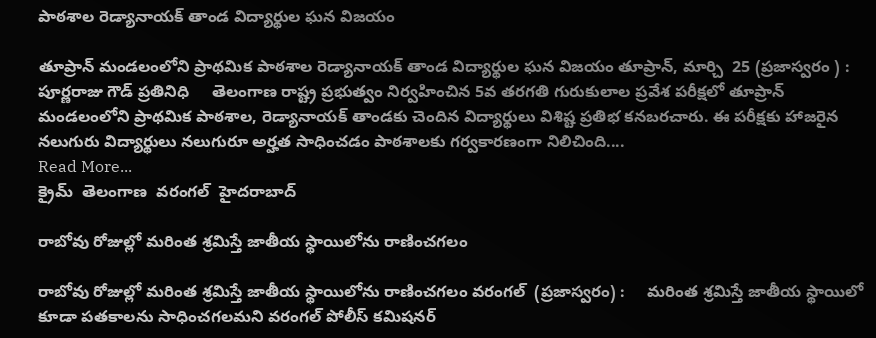పాఠశాల రెడ్యానాయక్ తాండ విద్యార్థుల ఘన విజయం

తూప్రాన్ మండలంలోని ప్రాథమిక పాఠశాల రెడ్యానాయక్ తాండ విద్యార్థుల ఘన విజయం తూప్రాన్, మార్చి  25 (ప్రజాస్వరం ) : పూర్ణరాజు గౌడ్ ప్రతినిధి     తెలంగాణ రాష్ట్ర ప్రభుత్వం నిర్వహించిన 5వ తరగతి గురుకులాల ప్రవేశ పరీక్షలో తూప్రాన్ మండలంలోని ప్రాథమిక పాఠశాల, రెడ్యానాయక్ తాండకు చెందిన విద్యార్థులు విశిష్ట ప్రతిభ కనబరచారు. ఈ పరీక్షకు హాజరైన నలుగురు విద్యార్థులు నలుగురూ అర్హత సాధించడం పాఠశాలకు గర్వకారణంగా నిలిచింది....
Read More...
క్రైమ్  తెలంగాణ  వరంగల్  హైదరాబాద్

రాబోవు రోజుల్లో మరింత శ్రమిస్తే జాతీయ స్థాయిలోను రాణించగలం

రాబోవు రోజుల్లో మరింత శ్రమిస్తే జాతీయ స్థాయిలోను రాణించగలం వరంగల్  (ప్రజాస్వరం) :     మరింత శ్రమిస్తే జాతీయ స్థాయిలో కూడా పతకాలను సాధించగలమని వరంగల్ పోలీస్ కమిషనర్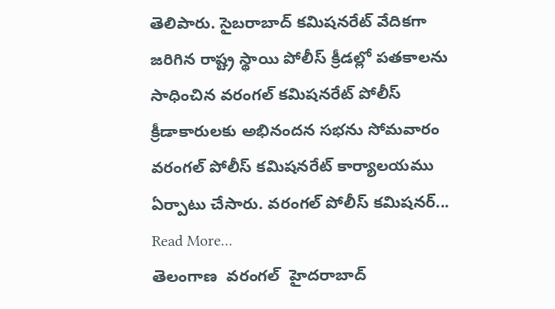తెలిపారు. సైబరాబాద్ కమిషనరేట్ వేదికగా జరిగిన రాష్ట్ర స్థాయి పోలీస్ క్రీడల్లో పతకాలను సాధించిన వరంగల్ కమిషనరేట్ పోలీస్ క్రీడాకారులకు అభినందన సభను సోమవారం వరంగల్ పోలీస్ కమిషనరేట్ కార్యాలయము ఏర్పాటు చేసారు. వరంగల్ పోలీస్ కమిషనర్...
Read More...
తెలంగాణ  వరంగల్  హైదరాబాద్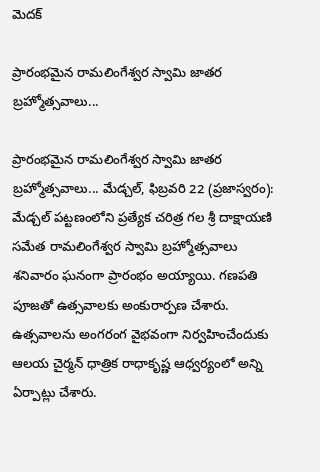మెదక్

ప్రారంభమైన రామలింగేశ్వర స్వామి జాతర బ్రహ్మోత్సవాలు...

ప్రారంభమైన రామలింగేశ్వర స్వామి జాతర బ్రహ్మోత్సవాలు... మేడ్చల్, ఫిబ్రవరి 22 (ప్రజాస్వరం): మేడ్చల్ పట్టణంలోని ప్రత్యేక చరిత్ర గల శ్రీ దాక్షాయణి సమేత రామలింగేశ్వర స్వామి బ్రహ్మోత్సవాలు శనివారం ఘనంగా ప్రారంభం అయ్యాయి. గణపతి పూజతో ఉత్సవాలకు అంకురార్పణ చేశారు. ఉత్సవాలను అంగరంగ వైభవంగా నిర్వహించేందుకు ఆలయ చైర్మన్ ధాత్రిక రాధాకృష్ణ ఆధ్వర్యంలో అన్ని ఏర్పాట్లు చేశారు.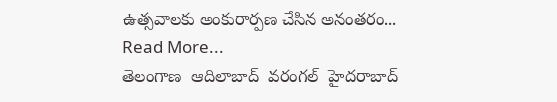ఉత్సవాలకు అంకురార్పణ చేసిన అనంతరం...
Read More...
తెలంగాణ  ఆదిలాబాద్  వరంగల్  హైదరాబాద్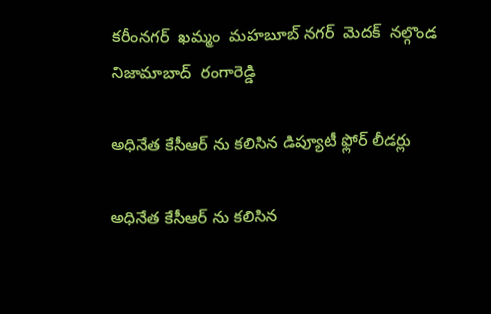కరీంనగర్  ఖమ్మం  మహబూబ్ నగర్  మెదక్  నల్గొండ  నిజామాబాద్  రంగారెడ్డి

అధినేత కేసీఆర్ ను కలిసిన డిప్యూటీ ఫ్లోర్ లీడర్లు

అధినేత కేసీఆర్ ను కలిసిన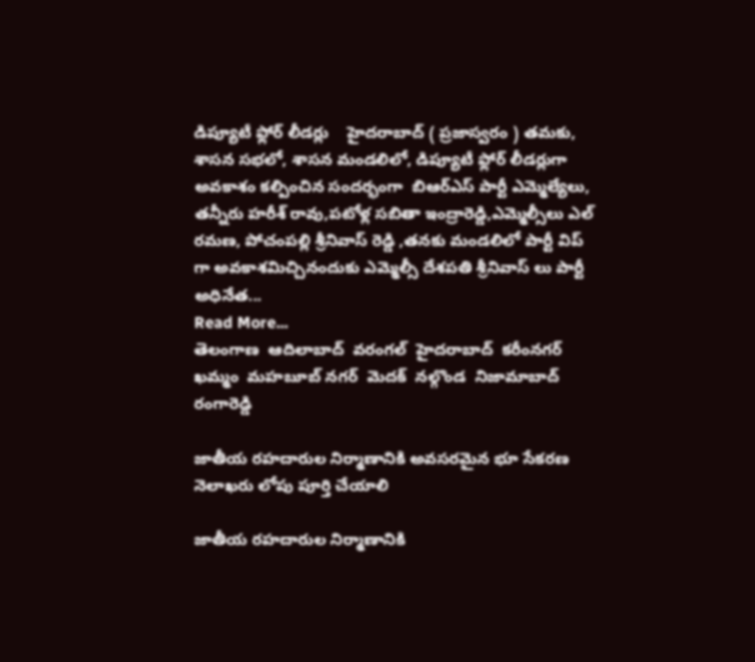డిప్యూటీ ఫ్లోర్ లీడర్లు    హైదరాబాద్ ( ప్రజాస్వరం ) తమకు, శాసన సభలో, శాసన మండలిలో, డిప్యూటీ ఫ్లోర్ లీడర్లుగా అవకాశం కల్పించిన సందర్భంగా  బిఆర్ఎస్ పార్టీ ఎమ్మెల్యేలు, తన్నీరు హరీశ్ రావు,పటోళ్ల సబితా ఇంద్రారెడ్డి,ఎమ్మెల్సీలు ఎల్ రమణ, పోచంపల్లి శ్రీనివాస్ రెడ్డి ,తనకు మండలిలో పార్టీ విప్ గా అవకాశమిచ్చినందుకు ఎమ్మెల్సీ దేశపతి శ్రీనివాస్ లు పార్టీ అధినేత...
Read More...
తెలంగాణ  ఆదిలాబాద్  వరంగల్  హైదరాబాద్  కరీంనగర్  ఖమ్మం  మహబూబ్ నగర్  మెదక్  నల్గొండ  నిజామాబాద్  రంగారెడ్డి

జాతీయ రహదారుల నిర్మాణానికి అవసరమైన భూ సేకరణ నెలాఖరు లోపు పూర్తి చేయాలి

జాతీయ రహదారుల నిర్మాణానికి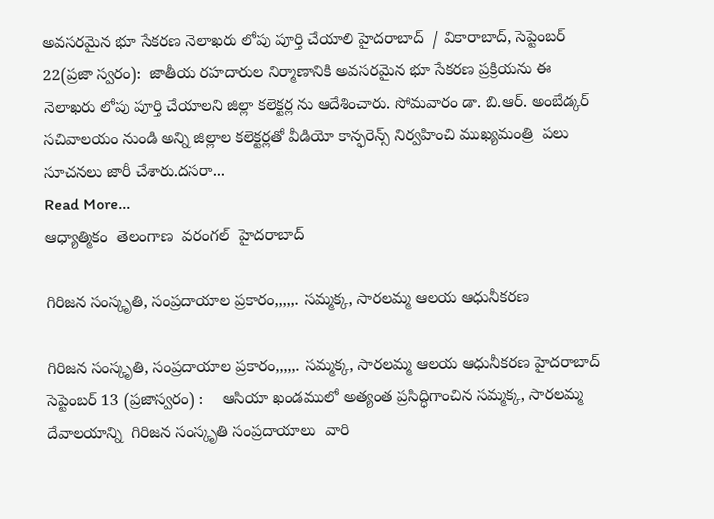అవసరమైన భూ సేకరణ నెలాఖరు లోపు పూర్తి చేయాలి హైదరాబాద్  / వికారాబాద్, సెప్టెంబర్ 22(ప్రజా స్వరం):  జాతీయ రహదారుల నిర్మాణానికి అవసరమైన భూ సేకరణ ప్రక్రియను ఈ నెలాఖరు లోపు పూర్తి చేయాలని జిల్లా కలెక్టర్ల ను ఆదేశించారు. సోమవారం డా. బి.ఆర్. అంబేడ్కర్ సచివాలయం నుండి అన్ని జిల్లాల కలెక్టర్లతో వీడియో కాన్ఫరెన్స్ నిర్వహించి ముఖ్యమంత్రి  పలు సూచనలు జారీ చేశారు.దసరా...
Read More...
ఆధ్యాత్మికం  తెలంగాణ  వరంగల్  హైదరాబాద్

గిరిజ‌న సంస్కృతి, సంప్రదాయాల ప్రకారం,,,,,. స‌మ్మక్క, సార‌ల‌మ్మ ఆల‌య ఆధునీక‌ర‌ణ

గిరిజ‌న సంస్కృతి, సంప్రదాయాల ప్రకారం,,,,,. స‌మ్మక్క, సార‌ల‌మ్మ ఆల‌య ఆధునీక‌ర‌ణ హైద‌రాబాద్ సెప్టెంబర్ 13 (ప్రజాస్వరం) :    ఆసియా ఖండములో అత్యంత ప్రసిద్ధిగాంచిన సమ్మక్క, సారలమ్మ  దేవాలయాన్ని  గిరిజ‌న సంస్కృతి సంప్రదాయాలు  వారి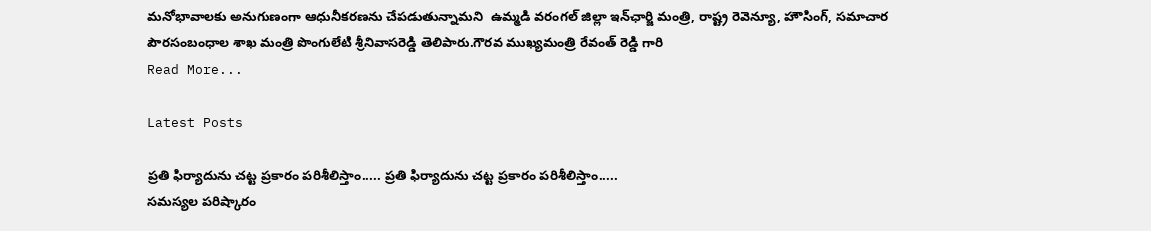మ‌నోభావాల‌కు అనుగుణంగా ఆధునీక‌ర‌ణను చేప‌డుతున్నామ‌ని  ఉమ్మడి వ‌రంగ‌ల్ జిల్లా ఇన్‌ఛార్జి మంత్రి, రాష్ట్ర రెవెన్యూ, హౌసింగ్‌, స‌మాచార పౌర‌సంబంధాల శాఖ మంత్రి పొంగులేటి శ్రీ‌నివాస‌రెడ్డి తెలిపారు.గౌర‌వ ముఖ్యమంత్రి రేవంత్ రెడ్డి గారి
Read More...

Latest Posts

ప్రతి ఫిర్యాదును చట్ట ప్రకారం పరిశీలిస్తాం..... ప్రతి ఫిర్యాదును చట్ట ప్రకారం పరిశీలిస్తాం.....
సమస్యల పరిష్కారం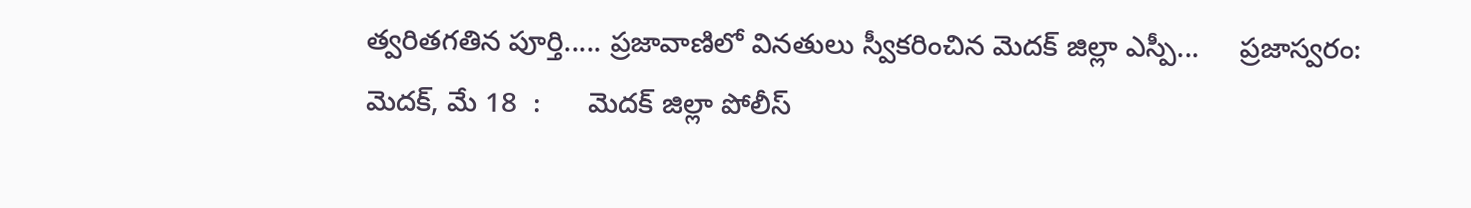త్వరితగతిన పూర్తి..... ప్రజావాణిలో వినతులు స్వీకరించిన మెదక్ జిల్లా ఎస్పీ...     ప్రజాస్వరం: మెదక్, మే 18  :      మెదక్ జిల్లా పోలీస్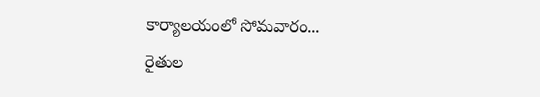కార్యాలయంలో సోమవారం...
రైతుల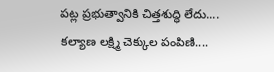పట్ల ప్రభుత్వానికి చిత్తశుద్ధి లేదు....
కల్యాణ లక్ష్మి చెక్కుల పంపిణి....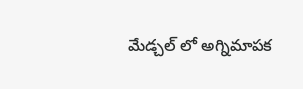మేడ్చల్ లో అగ్నిమాపక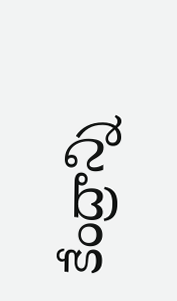కేంద్రాన్ని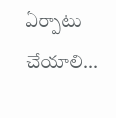ఏర్పాటు చేయాలి...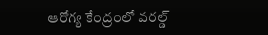ఆరోగ్య కేంద్రంలో వరల్డ్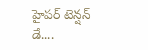హైపర్ టెన్షన్ డే....